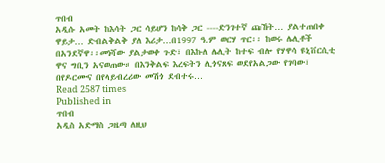ጥበብ
አዲሱ አመት ከእሳት ጋር ሳይሆን ከሳቅ ጋር ----ድንገተኛ ጩኸት… ያልተጠበቀ ዋይታ… ድብልቅልቅ ያለ እሪታ…በ1997 ዓ.ም ወርሃ ጥር፡፡ ከወሩ ሌሊቶች በአንደኛዋ፡፡መነሻው ያልታወቀ ጉድ፣ በእኩለ ሌሊት ከተፍ ብሎ የሃዋሳ ዩኒቨርሲቲ ዋና ግቢን አናወጠው። በእንቅልፍ እረፍትን ሊጎናጸፍ ወደየአልጋው የገባው፣ በየዶርሙና በየላይብረሪው መሽጎ ደብተሩ…
Read 2587 times
Published in
ጥበብ
አዲስ አድማስ ጋዜጣ ለዚህ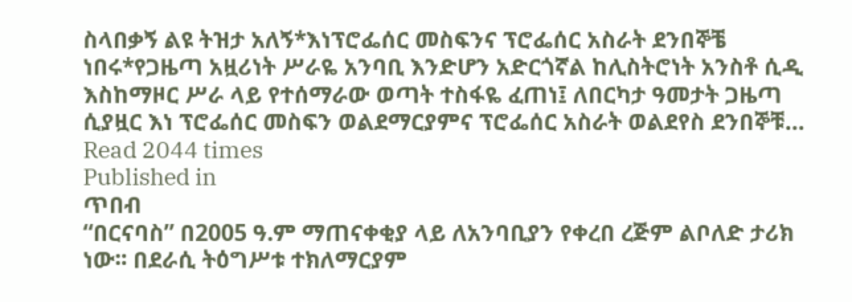ስላበቃኝ ልዩ ትዝታ አለኝ*እነፕሮፌሰር መስፍንና ፕሮፌሰር አስራት ደንበኞቼ ነበሩ*የጋዜጣ አዟሪነት ሥራዬ አንባቢ እንድሆን አድርጎኛል ከሊስትሮነት አንስቶ ሲዲ እስከማዞር ሥራ ላይ የተሰማራው ወጣት ተስፋዬ ፈጠነ፤ ለበርካታ ዓመታት ጋዜጣ ሲያዟር እነ ፕሮፌሰር መስፍን ወልደማርያምና ፕሮፌሰር አስራት ወልደየስ ደንበኞቹ…
Read 2044 times
Published in
ጥበብ
“በርናባስ” በ2005 ዓ.ም ማጠናቀቂያ ላይ ለአንባቢያን የቀረበ ረጅም ልቦለድ ታሪክ ነው፡፡ በደራሲ ትዕግሥቱ ተክለማርያም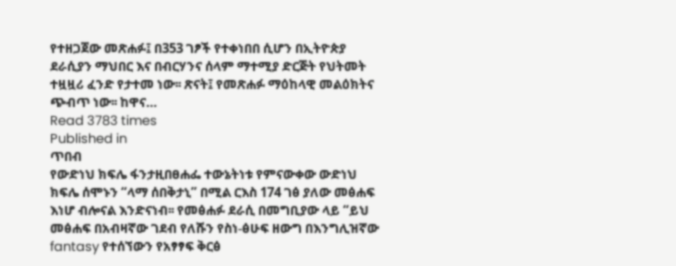የተዘጋጀው መጽሐፉ፤ በ353 ገፆች የተቀነበበ ሲሆን በኢትዮጵያ ደራሲያን ማህበር እና በብርሃንና ሰላም ማተሚያ ድርጅት የህትመት ተዟዟሪ ፈንድ የታተመ ነው፡፡ ጽናት፤ የመጽሐፉ ማዕከላዊ መልዕክትና ጭብጥ ነው፡፡ ከዋና…
Read 3783 times
Published in
ጥበብ
የውድነህ ክፍሌ ፋንታዚበፀሐፌ ተውኔትነቱ የምናውቀው ውድነህ ክፍሌ ሰሞኑን “ላማ ሰበቅታኒ” በሚል ርእስ 174 ገፅ ያለው መፅሐፍ እነሆ ብሎናል እንድናነብ፡፡ የመፅሐፉ ደራሲ በመግቢያው ላይ “ይህ መፅሐፍ በአብዛኛው ገደብ የለሹን የስነ-ፅሁፍ ዘውግ በእንግሊዝኛው fantasy የተሰኘውን የአፃፃፍ ቅርፅ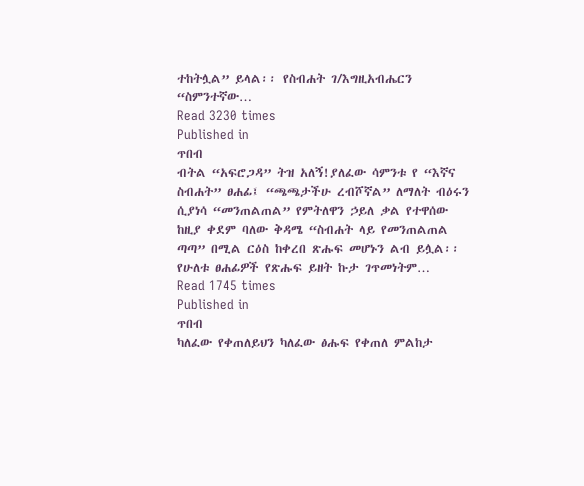ተከትሏል” ይላል፡፡ የስብሐት ገ/እግዚአብሔርን “ስምንተኛው…
Read 3230 times
Published in
ጥበብ
ብትል “አፍሮጋዳ” ትዝ አለኝ!ያለፈው ሳምንቱ የ “እኛና ስብሐት” ፀሐፊ፤ “ጫጫታችሁ ረብሾኛል” ለማለት ብዕሩን ሲያነሳ “መንጠልጠል” የምትለዋን ኃይለ ቃል የተዋሰው ከዚያ ቀደም ባለው ቅዳሜ “ስብሐት ላይ የመንጠልጠል ጣጣ” በሚል ርዕስ ከቀረበ ጽሑፍ መሆኑን ልብ ይሏል፡፡ የሁለቱ ፀሐፊዎች የጽሑፍ ይዘት ኩታ ገጥመነትም…
Read 1745 times
Published in
ጥበብ
ካለፈው የቀጠለይህን ካለፈው ፅሑፍ የቀጠለ ምልከታ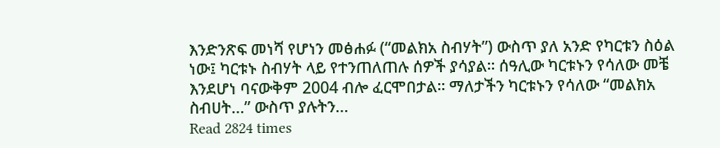እንድንጽፍ መነሻ የሆነን መፅሐፉ (“መልክአ ስብሃት”) ውስጥ ያለ አንድ የካርቱን ስዕል ነው፤ ካርቱኑ ስብሃት ላይ የተንጠለጠሉ ሰዎች ያሳያል፡፡ ሰዓሊው ካርቱኑን የሳለው መቼ እንደሆነ ባናውቅም 2004 ብሎ ፈርሞበታል፡፡ ማለታችን ካርቱኑን የሳለው “መልክአ ስብሀት…” ውስጥ ያሉትን…
Read 2824 times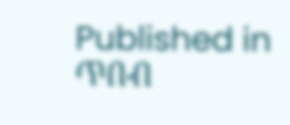Published in
ጥበብ